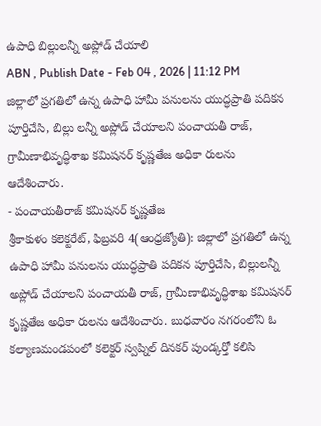ఉపాధి బిల్లులన్నీ అప్లోడ్ చేయాలి
ABN , Publish Date - Feb 04 , 2026 | 11:12 PM
జిల్లాలో ప్రగతిలో ఉన్న ఉపాధి హామీ పనులను యుద్ధప్రాతి పదికన పూర్తిచేసి, బిల్లు లన్నీ అప్లోడ్ చేయాలని పంచాయతీ రాజ్, గ్రామీణాభివృద్ధిశాఖ కమిషనర్ కృష్ణతేజ అధికా రులను ఆదేశించారు.
- పంచాయతీరాజ్ కమిషనర్ కృష్ణతేజ
శ్రీకాకుళం కలెక్టరేట్, ఫిబ్రవరి 4(ఆంధ్రజ్యోతి): జిల్లాలో ప్రగతిలో ఉన్న ఉపాధి హామీ పనులను యుద్ధప్రాతి పదికన పూర్తిచేసి, బిల్లులన్నీ అప్లోడ్ చేయాలని పంచాయతీ రాజ్, గ్రామీణాభివృద్ధిశాఖ కమిషనర్ కృష్ణతేజ అధికా రులను ఆదేశించారు. బుధవారం నగరంలోని ఓ కల్యాణమండపంలో కలెక్టర్ స్వప్నిల్ దినకర్ పుండ్కర్తో కలిసి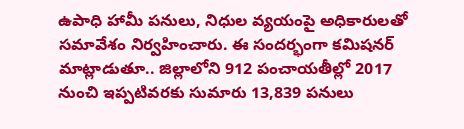ఉపాధి హామీ పనులు, నిధుల వ్యయంపై అధికారులతో సమావేశం నిర్వహించారు. ఈ సందర్భంగా కమిషనర్ మాట్లాడుతూ.. జిల్లాలోని 912 పంచాయతీల్లో 2017 నుంచి ఇప్పటివరకు సుమారు 13,839 పనులు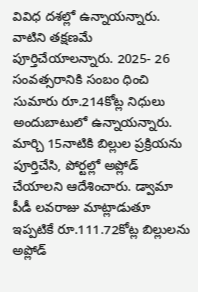వివిధ దశల్లో ఉన్నాయన్నారు. వాటిని తక్షణమే పూర్తిచేయాలన్నారు. 2025- 26 సంవత్సరానికి సంబం ధించి సుమారు రూ.214కోట్ల నిధులు అందుబాటులో ఉన్నాయన్నారు. మార్చి 15నాటికి బిల్లుల ప్రక్రియను పూర్తిచేసి, పోర్టల్లో అప్లోడ్ చేయాలని ఆదేశించారు. డ్వామా పీడీ లవరాజు మాట్లాడుతూ ఇప్పటికే రూ.111.72కోట్ల బిల్లులను అప్లోడ్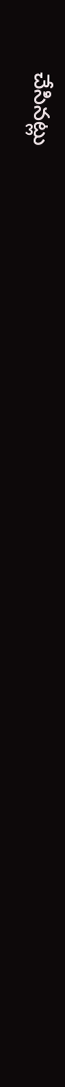చేసినట్లు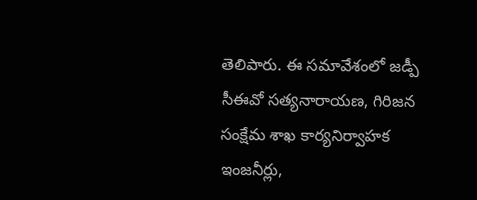తెలిపారు. ఈ సమావేశంలో జడ్పీ సీఈవో సత్యనారాయణ, గిరిజన సంక్షేమ శాఖ కార్యనిర్వాహక ఇంజనీర్లు,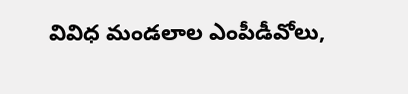వివిధ మండలాల ఎంపీడీవోలు,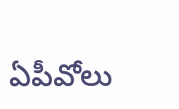ఏపీవోలు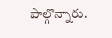పాల్గొన్నారు.